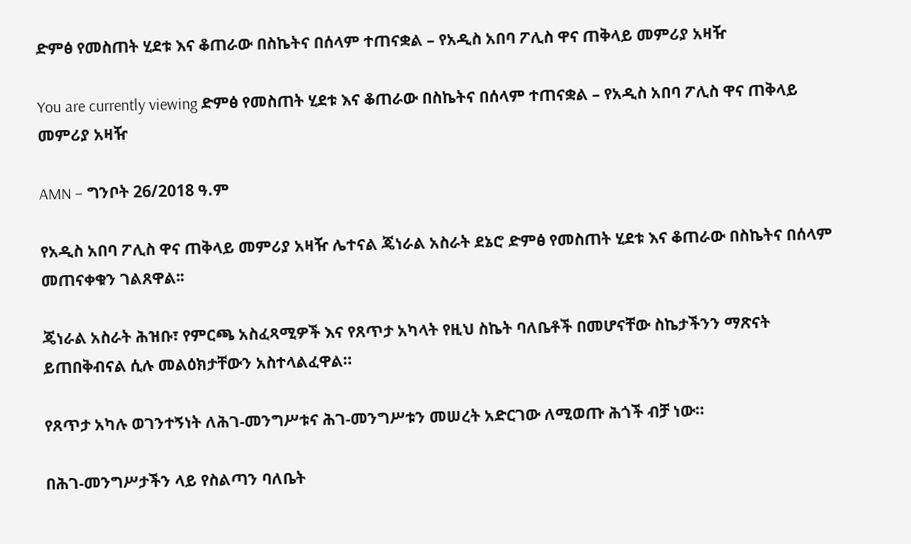ድምፅ የመስጠት ሂደቱ እና ቆጠራው በስኬትና በሰላም ተጠናቋል – የአዲስ አበባ ፖሊስ ዋና ጠቅላይ መምሪያ አዛዥ

You are currently viewing ድምፅ የመስጠት ሂደቱ እና ቆጠራው በስኬትና በሰላም ተጠናቋል – የአዲስ አበባ ፖሊስ ዋና ጠቅላይ መምሪያ አዛዥ

AMN – ግንቦት 26/2018 ዓ.ም

የአዲስ አበባ ፖሊስ ዋና ጠቅላይ መምሪያ አዛዥ ሌተናል ጄነራል አስራት ደኔሮ ድምፅ የመስጠት ሂደቱ እና ቆጠራው በስኬትና በሰላም መጠናቀቁን ገልጸዋል፡፡

ጄነራል አስራት ሕዝቡ፣ የምርጫ አስፈጻሚዎች እና የጸጥታ አካላት የዚህ ስኬት ባለቤቶች በመሆናቸው ስኬታችንን ማጽናት ይጠበቅብናል ሲሉ መልዕክታቸውን አስተላልፈዋል።

የጸጥታ አካሉ ወገንተኝነት ለሕገ-መንግሥቱና ሕገ-መንግሥቱን መሠረት አድርገው ለሚወጡ ሕጎች ብቻ ነው።

በሕገ-መንግሥታችን ላይ የስልጣን ባለቤት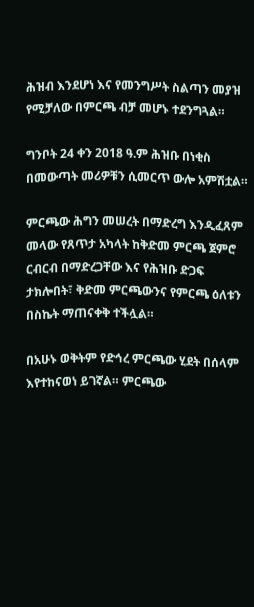ሕዝብ እንደሆነ እና የመንግሥት ስልጣን መያዝ የሚቻለው በምርጫ ብቻ መሆኑ ተደንግጓል።

ግንቦት 24 ቀን 2018 ዓ.ም ሕዝቡ በነቂስ በመውጣት መሪዎቹን ሲመርጥ ውሎ አምሽቷል።

ምርጫው ሕግን መሠረት በማድረግ እንዲፈጸም መላው የጸጥታ አካላት ከቅድመ ምርጫ ጀምሮ ርብርብ በማድረጋቸው እና የሕዝቡ ድጋፍ ታክሎበት፣ ቅድመ ምርጫውንና የምርጫ ዕለቱን በስኬት ማጠናቀቅ ተችሏል።

በአሁኑ ወቅትም የድኅረ ምርጫው ሂደት በሰላም እየተከናወነ ይገኛል። ምርጫው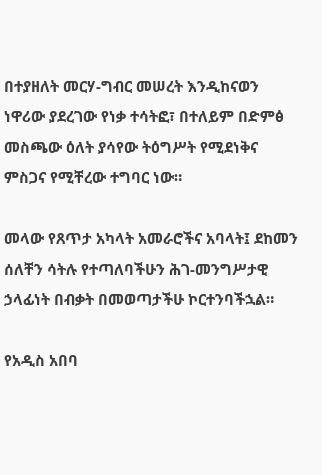በተያዘለት መርሃ-ግብር መሠረት እንዲከናወን ነዋሪው ያደረገው የነቃ ተሳትፎ፣ በተለይም በድምፅ መስጫው ዕለት ያሳየው ትዕግሥት የሚደነቅና ምስጋና የሚቸረው ተግባር ነው።

መላው የጸጥታ አካላት አመራሮችና አባላት፤ ደከመን ሰለቸን ሳትሉ የተጣለባችሁን ሕገ-መንግሥታዊ ኃላፊነት በብቃት በመወጣታችሁ ኮርተንባችኋል።

የአዲስ አበባ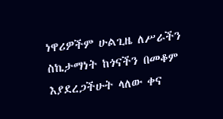ነዋሪዎችም ሁልጊዜ ለሥራችን ስኬታማነት ከጎናችን በመቆም እያደረጋችሁት ላለው ቀና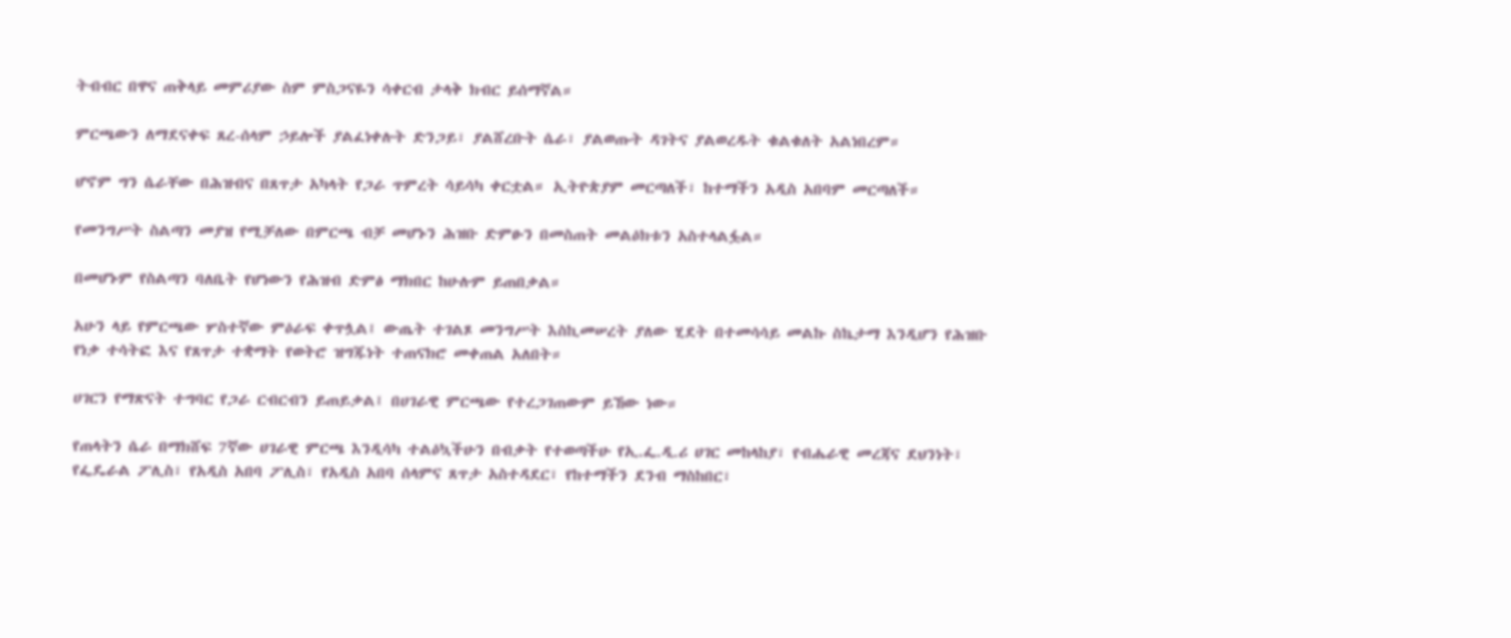ትብብር በዋና ጠቅላይ መምሪያው ስም ምስጋናዬን ሳቀርብ ታላቅ ክብር ይሰማኛል።

ምርጫውን ለማደናቀፍ ጸረ-ሰላም ኃይሎች ያልፈነቀሉት ድንጋይ፣ ያልሸረቡት ሴራ፣ ያልወጡት ዳገትና ያልወረዱት ቁልቁለት አልነበረም።

ሆኖም ግን ሴራቸው በሕዝብና በጸጥታ አካላት የጋራ ጥምረት ሳይሳካ ቀርቷል። ኢትዮጵያም መርጣለች፣ ከተማችን አዲስ አበባም መርጣለች።

የመንግሥት ስልጣን መያዝ የሚቻለው በምርጫ ብቻ መሆኑን ሕዝቡ ድምፁን በመስጠት መልዕክቱን አስተላልፏል።

በመሆኑም የስልጣን ባለቤት የሆነውን የሕዝብ ድምፅ ማክበር ከሁሉም ይጠበቃል።

አሁን ላይ የምርጫው ሦስተኛው ምዕራፍ ቀጥሏል፤ ውጤት ተገልጾ መንግሥት እስኪመሠረት ያለው ሂደት በተመሳሳይ መልኩ ስኬታማ እንዲሆን የሕዝቡ የነቃ ተሳትፎ እና የጸጥታ ተቋማት የወትሮ ዝግጁነት ተጠናክሮ መቀጠል አለበት።

ሀገርን የማጽናት ተግባር የጋራ ርብርብን ይጠይቃል፤ በሀገራዊ ምርጫው የተረጋገጠውም ይኸው ነው።

የጠላትን ሴራ በማክሸፍ 7ኛው ሀገራዊ ምርጫ እንዲሳካ ተልዕኳችሁን በብቃት የተወጣችሁ የኢ.ፌ.ዲ.ሪ ሀገር መከላከያ፣ የብሔራዊ መረጃና ደህንነት፣ የፌዴራል ፖሊስ፣ የአዲስ አበባ ፖሊስ፣ የአዲስ አበባ ሰላምና ጸጥታ አስተዳደር፣ የከተማችን ደንብ ማስከበር፣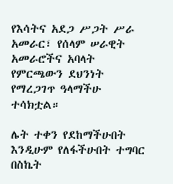የእሳትና አደጋ ሥጋት ሥራ አመራር፣ የሰላም ሠራዊት አመራሮችና አባላት የምርጫውን ደህንነት የማረጋገጥ ዓላማችሁ ተሳክቷል።

ሌት ተቀን የደከማችሁበት እንዲሁም የለፋችሁበት ተግባር በስኬት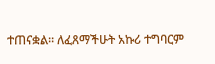ተጠናቋል። ለፈጸማችሁት አኩሪ ተግባርም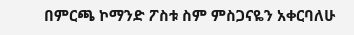በምርጫ ኮማንድ ፖስቱ ስም ምስጋናዬን አቀርባለሁ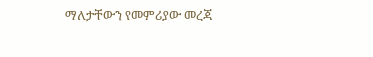ማለታቸውን የመምሪያው መረጃ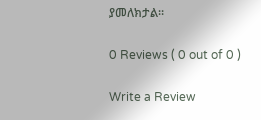ያመለክታል።

0 Reviews ( 0 out of 0 )

Write a Review